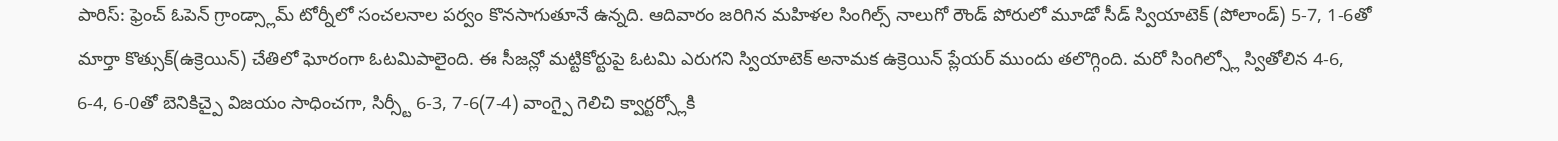పారిస్: ఫ్రెంచ్ ఓపెన్ గ్రాండ్స్లామ్ టోర్నీలో సంచలనాల పర్వం కొనసాగుతూనే ఉన్నది. ఆదివారం జరిగిన మహిళల సింగిల్స్ నాలుగో రౌండ్ పోరులో మూడో సీడ్ స్వియాటెక్ (పోలాండ్) 5-7, 1-6తో మార్తా కొత్సుక్(ఉక్రెయిన్) చేతిలో ఘోరంగా ఓటమిపాలైంది. ఈ సీజన్లో మట్టికోర్టుపై ఓటమి ఎరుగని స్వియాటెక్ అనామక ఉక్రెయిన్ ప్లేయర్ ముందు తలొగ్గింది. మరో సింగిల్స్లో స్వితోలిన 4-6, 6-4, 6-0తో బెనికిచ్పై విజయం సాధించగా, సిర్స్టీ 6-3, 7-6(7-4) వాంగ్పై గెలిచి క్వార్టర్స్లోకి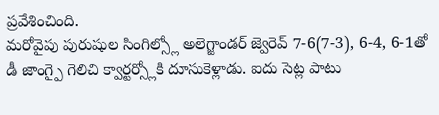ప్రవేశించింది.
మరోవైపు పురుషుల సింగిల్స్లో అలెగ్జాండర్ జ్వెరెవ్ 7-6(7-3), 6-4, 6-1తో డీ జాంగ్పై గెలిచి క్వార్టర్స్లోకి దూసుకెళ్లాడు. ఐదు సెట్ల పాటు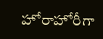హోరాహోరీగా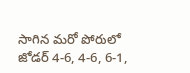సాగిన మరో పోరులో జోడర్ 4-6, 4-6, 6-1,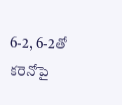6-2, 6-2తో కరెనోపై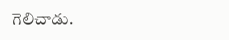గెలిచాడు.